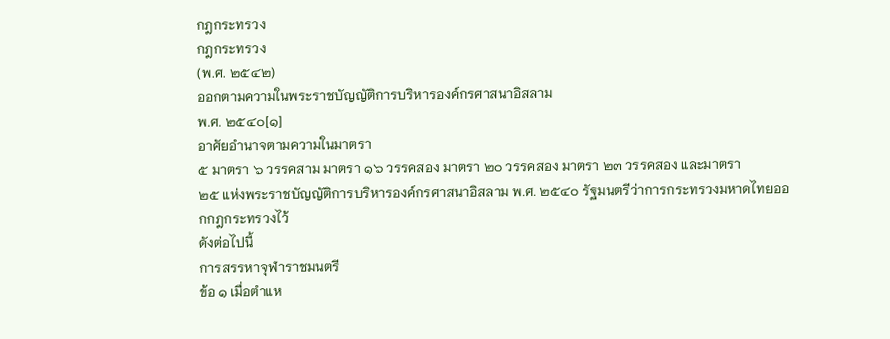กฎกระทรวง
กฎกระทรวง
(พ.ศ. ๒๕๔๒)
ออกตามความในพระราชบัญญัติการบริหารองค์กรศาสนาอิสลาม
พ.ศ. ๒๕๔๐[๑]
อาศัยอำนาจตามความในมาตรา
๕ มาตรา ๖ วรรคสาม มาตรา ๑๖ วรรคสอง มาตรา ๒๐ วรรคสอง มาตรา ๒๓ วรรคสอง และมาตรา
๒๕ แห่งพระราชบัญญัติการบริหารองค์กรศาสนาอิสลาม พ.ศ. ๒๕๔๐ รัฐมนตรีว่าการกระทรวงมหาดไทยออกกฎกระทรวงไว้
ดังต่อไปนี้
การสรรหาจุฬาราชมนตรี
ข้อ ๑ เมื่อตำแห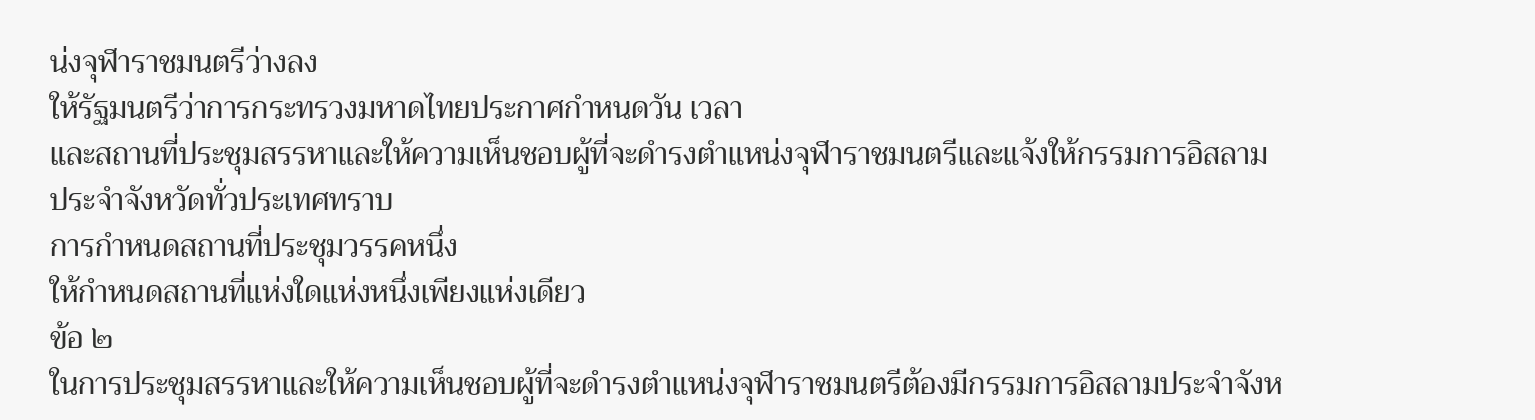น่งจุฬาราชมนตรีว่างลง
ให้รัฐมนตรีว่าการกระทรวงมหาดไทยประกาศกำหนดวัน เวลา
และสถานที่ประชุมสรรหาและให้ความเห็นชอบผู้ที่จะดำรงตำแหน่งจุฬาราชมนตรีและแจ้งให้กรรมการอิสลามประจำจังหวัดทั่วประเทศทราบ
การกำหนดสถานที่ประชุมวรรคหนึ่ง
ให้กำหนดสถานที่แห่งใดแห่งหนึ่งเพียงแห่งเดียว
ข้อ ๒
ในการประชุมสรรหาและให้ความเห็นชอบผู้ที่จะดำรงตำแหน่งจุฬาราชมนตรีต้องมีกรรมการอิสลามประจำจังห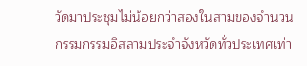วัดมาประชุมไม่น้อยกว่าสองในสามของจำนวนกรรมกรรมอิสลามประจำจังหวัดทั่วประเทศเท่า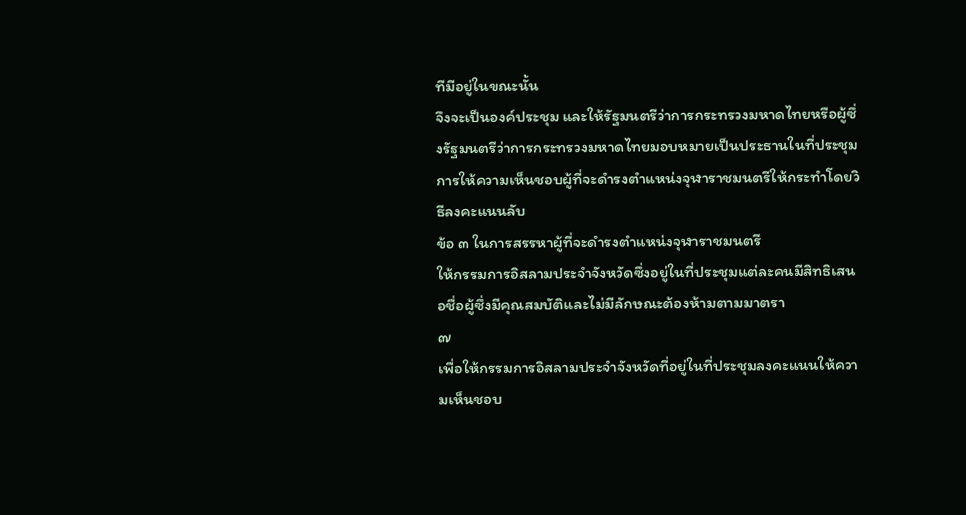ทีมีอยู่ในขณะนั้น
จึงจะเป็นองค์ประชุม และให้รัฐมนตรีว่าการกระทรวงมหาดไทยหรือผู้ซึ่งรัฐมนตรีว่าการกระทรวงมหาดไทยมอบหมายเป็นประธานในที่ประชุม
การให้ความเห็นชอบผู้ที่จะดำรงตำแหน่งจุฬาราชมนตรีให้กระทำโดยวิธีลงคะแนนลับ
ข้อ ๓ ในการสรรหาผู้ที่จะดำรงตำแหน่งจุฬาราชมนตรี
ให้กรรมการอิสลามประจำจังหวัดซึ่งอยู่ในที่ประชุมแต่ละคนมีสิทธิเสนอชื่อผู้ซึ่งมีคุณสมบัติและไม่มีลักษณะต้องห้ามตามมาตรา
๗
เพื่อให้กรรมการอิสลามประจำจังหวัดที่อยู่ในที่ประชุมลงคะแนนให้ความเห็นชอบ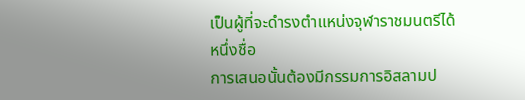เป็นผู้ที่จะดำรงตำแหน่งจุฬาราชมนตรีได้หนึ่งชื่อ
การเสนอนั้นต้องมีกรรมการอิสลามป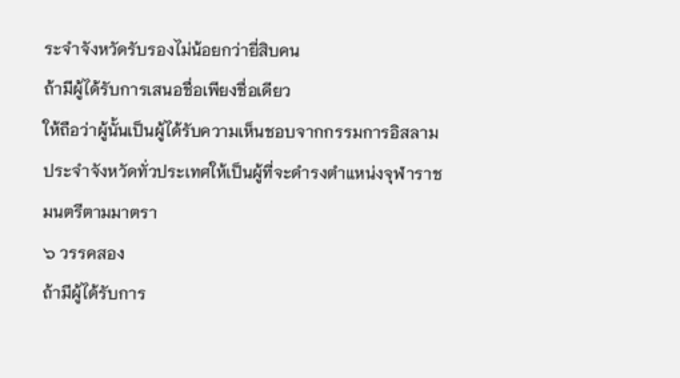ระจำจังหวัดรับรองไม่น้อยกว่ายี่สิบคน
ถ้ามีผู้ได้รับการเสนอชื่อเพียงชื่อเดียว
ให้ถือว่าผู้นั้นเป็นผู้ได้รับความเห็นชอบจากกรรมการอิสลามประจำจังหวัดทั่วประเทศให้เป็นผู้ที่จะดำรงตำแหน่งจุฬาราชมนตรีตามมาตรา
๖ วรรคสอง
ถ้ามีผู้ได้รับการ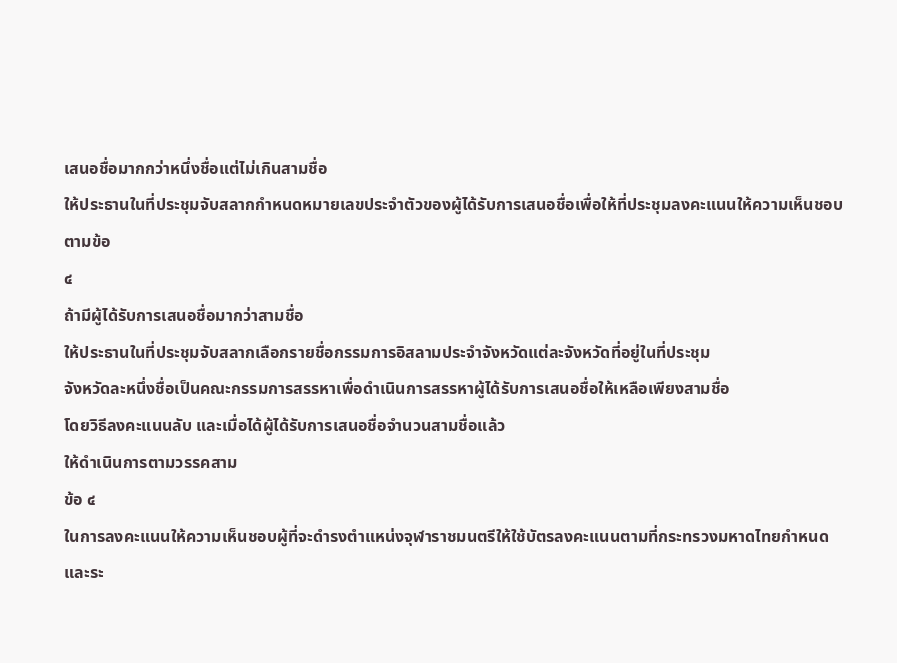เสนอชื่อมากกว่าหนึ่งชื่อแต่ไม่เกินสามชื่อ
ให้ประธานในที่ประชุมจับสลากกำหนดหมายเลขประจำตัวของผู้ได้รับการเสนอชื่อเพื่อให้ที่ประชุมลงคะแนนให้ความเห็นชอบตามข้อ
๔
ถ้ามีผู้ได้รับการเสนอชื่อมากว่าสามชื่อ
ให้ประธานในที่ประชุมจับสลากเลือกรายชื่อกรรมการอิสลามประจำจังหวัดแต่ละจังหวัดที่อยู่ในที่ประชุม
จังหวัดละหนึ่งชื่อเป็นคณะกรรมการสรรหาเพื่อดำเนินการสรรหาผู้ได้รับการเสนอชื่อให้เหลือเพียงสามชื่อ
โดยวิธีลงคะแนนลับ และเมื่อได้ผู้ได้รับการเสนอชื่อจำนวนสามชื่อแล้ว
ให้ดำเนินการตามวรรคสาม
ข้อ ๔
ในการลงคะแนนให้ความเห็นชอบผู้ที่จะดำรงตำแหน่งจุฬาราชมนตรีให้ใช้บัตรลงคะแนนตามที่กระทรวงมหาดไทยกำหนด
และระ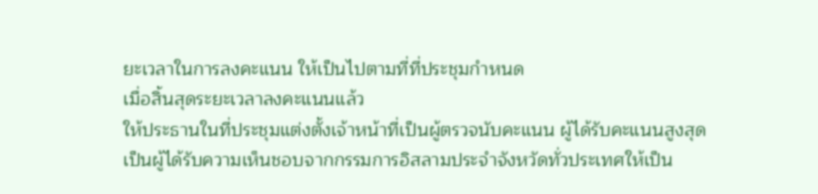ยะเวลาในการลงคะแนน ให้เป็นไปตามที่ที่ประชุมกำหนด
เมื่อสิ้นสุดระยะเวลาลงคะแนนแล้ว
ให้ประธานในที่ประชุมแต่งตั้งเจ้าหน้าที่เป็นผู้ตรวจนับคะแนน ผู้ได้รับคะแนนสูงสุด
เป็นผู้ได้รับความเห็นชอบจากกรรมการอิสลามประจำจังหวัดทั่วประเทศให้เป็น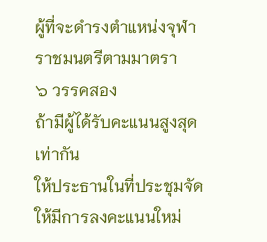ผู้ที่จะดำรงตำแหน่งจุฬาราชมนตรีตามมาตรา
๖ วรรคสอง
ถ้ามีผู้ได้รับคะแนนสูงสุดเท่ากัน
ให้ประธานในที่ประชุมจัดให้มีการลงคะแนนใหม่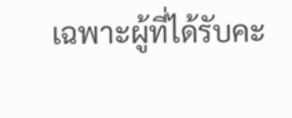เฉพาะผู้ที่ได้รับคะ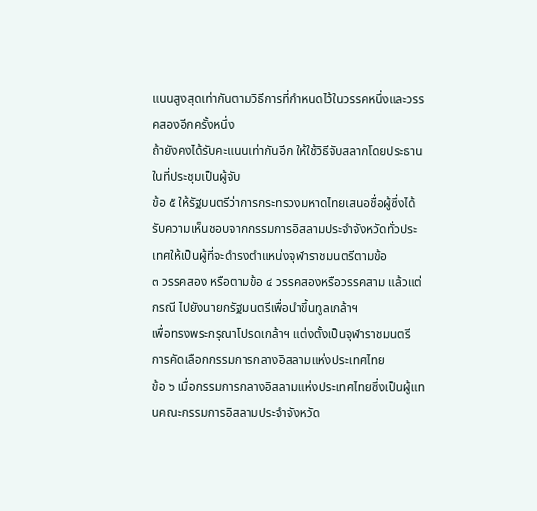แนนสูงสุดเท่ากันตามวิธีการที่กำหนดไว้ในวรรคหนึ่งและวรรคสองอีกครั้งหนึ่ง
ถ้ายังคงได้รับคะแนนเท่ากันอีก ให้ใช้วิธีจับสลากโดยประธานในที่ประชุมเป็นผู้จับ
ข้อ ๕ ให้รัฐมนตรีว่าการกระทรวงมหาดไทยเสนอชื่อผู้ซึ่งได้รับความเห็นชอบจากกรรมการอิสลามประจำจังหวัดทั่วประเทศให้เป็นผู้ที่จะดำรงตำแหน่งจุฬาราชมนตรีตามข้อ
๓ วรรคสอง หรือตามข้อ ๔ วรรคสองหรือวรรคสาม แล้วแต่กรณี ไปยังนายกรัฐมนตรีเพื่อนำขึ้นทูลเกล้าฯ
เพื่อทรงพระกรุณาโปรดเกล้าฯ แต่งตั้งเป็นจุฬาราชมนตรี
การคัดเลือกกรรมการกลางอิสลามแห่งประเทศไทย
ข้อ ๖ เมื่อกรรมการกลางอิสลามแห่งประเทศไทยซึ่งเป็นผู้แทนคณะกรรมการอิสลามประจำจังหวัด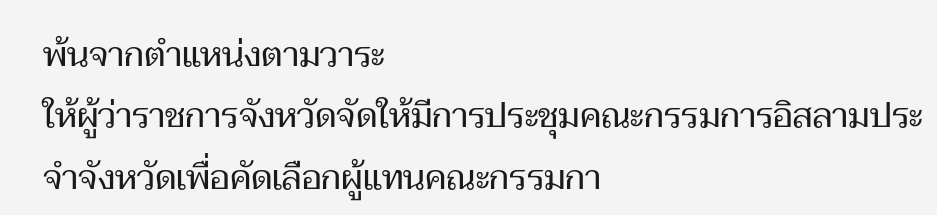พ้นจากตำแหน่งตามวาระ
ให้ผู้ว่าราชการจังหวัดจัดให้มีการประชุมคณะกรรมการอิสลามประจำจังหวัดเพื่อคัดเลือกผู้แทนคณะกรรมกา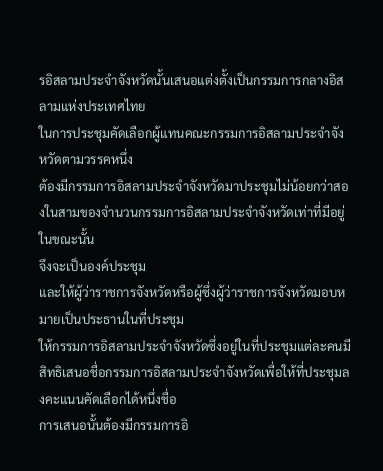รอิสลามประจำจังหวัดนั้นเสนอแต่งตั้งเป็นกรรมการกลางอิสลามแห่งประเทศไทย
ในการประชุมคัดเลือกผู้แทนคณะกรรมการอิสลามประจำจังหวัดตามวรรคหนึ่ง
ต้องมีกรรมการอิสลามประจำจังหวัดมาประชุมไม่น้อยกว่าสองในสามของจำนวนกรรมการอิสลามประจำจังหวัดเท่าที่มีอยู่ในขณะนั้น
จึงจะเป็นองค์ประชุม
และให้ผู้ว่าราชการจังหวัดหรือผู้ซึ่งผู้ว่าราชการจังหวัดมอบหมายเป็นประธานในที่ประชุม
ให้กรรมการอิสลามประจำจังหวัดซึ่งอยู่ในที่ประชุมแต่ละคนมีสิทธิเสนอชื่อกรรมการอิสลามประจำจังหวัดเพื่อให้ที่ประชุมลงคะแนนคัดเลือกได้หนึ่งชื่อ
การเสนอนั้นต้องมีกรรมการอิ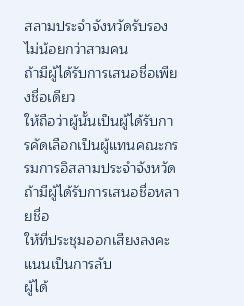สลามประจำจังหวัดรับรองไม่น้อยกว่าสามคน
ถ้ามีผู้ได้รับการเสนอชื่อเพียงชื่อเดียว
ให้ถือว่าผู้นั้นเป็นผู้ได้รับการคัดเลือกเป็นผู้แทนคณะกรรมการอิสลามประจำจังหวัด
ถ้ามีผู้ได้รับการเสนอชื่อหลายชื่อ
ให้ที่ประชุมออกเสียงลงคะแนนเป็นการลับ
ผู้ได้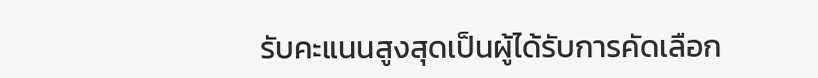รับคะแนนสูงสุดเป็นผู้ได้รับการคัดเลือก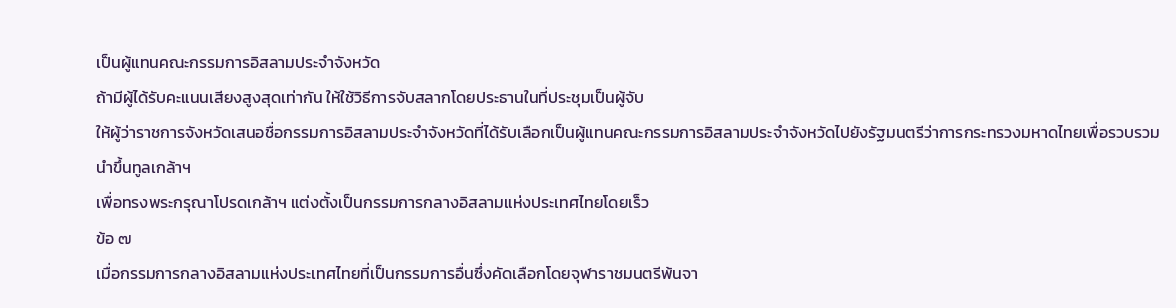เป็นผู้แทนคณะกรรมการอิสลามประจำจังหวัด
ถ้ามีผู้ได้รับคะแนนเสียงสูงสุดเท่ากัน ให้ใช้วิธีการจับสลากโดยประธานในที่ประชุมเป็นผู้จับ
ให้ผู้ว่าราชการจังหวัดเสนอชื่อกรรมการอิสลามประจำจังหวัดที่ได้รับเลือกเป็นผู้แทนคณะกรรมการอิสลามประจำจังหวัดไปยังรัฐมนตรีว่าการกระทรวงมหาดไทยเพื่อรวบรวมนำขึ้นทูลเกล้าฯ
เพื่อทรงพระกรุณาโปรดเกล้าฯ แต่งตั้งเป็นกรรมการกลางอิสลามแห่งประเทศไทยโดยเร็ว
ข้อ ๗
เมื่อกรรมการกลางอิสลามแห่งประเทศไทยที่เป็นกรรมการอื่นซึ่งคัดเลือกโดยจุฬาราชมนตรีพ้นจา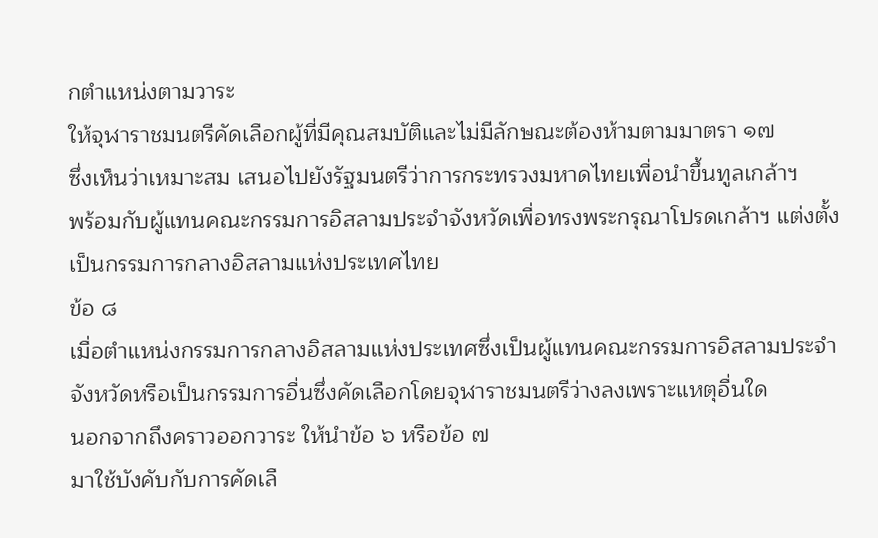กตำแหน่งตามวาระ
ให้จุฬาราชมนตรีคัดเลือกผู้ที่มีคุณสมบัติและไม่มีลักษณะต้องห้ามตามมาตรา ๑๗
ซึ่งเห็นว่าเหมาะสม เสนอไปยังรัฐมนตรีว่าการกระทรวงมหาดไทยเพื่อนำขึ้นทูลเกล้าฯ
พร้อมกับผู้แทนคณะกรรมการอิสลามประจำจังหวัดเพื่อทรงพระกรุณาโปรดเกล้าฯ แต่งตั้งเป็นกรรมการกลางอิสลามแห่งประเทศไทย
ข้อ ๘
เมื่อตำแหน่งกรรมการกลางอิสลามแห่งประเทศซึ่งเป็นผู้แทนคณะกรรมการอิสลามประจำจังหวัดหรือเป็นกรรมการอื่นซึ่งคัดเลือกโดยจุฬาราชมนตรีว่างลงเพราะแหตุอื่นใด
นอกจากถึงคราวออกวาระ ให้นำข้อ ๖ หรือข้อ ๗
มาใช้บังคับกับการคัดเลื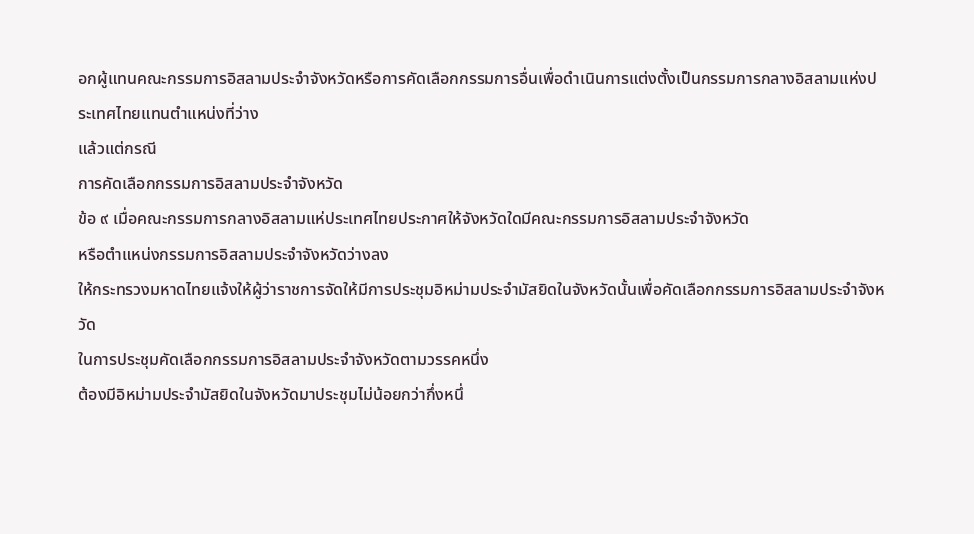อกผู้แทนคณะกรรมการอิสลามประจำจังหวัดหรือการคัดเลือกกรรมการอื่นเพื่อดำเนินการแต่งตั้งเป็นกรรมการกลางอิสลามแห่งประเทศไทยแทนตำแหน่งที่ว่าง
แล้วแต่กรณี
การคัดเลือกกรรมการอิสลามประจำจังหวัด
ข้อ ๙ เมื่อคณะกรรมการกลางอิสลามแห่ประเทศไทยประกาศให้จังหวัดใดมีคณะกรรมการอิสลามประจำจังหวัด
หรือตำแหน่งกรรมการอิสลามประจำจังหวัดว่างลง
ให้กระทรวงมหาดไทยแจ้งให้ผู้ว่าราชการจัดให้มีการประชุมอิหม่ามประจำมัสยิดในจังหวัดนั้นเพื่อคัดเลือกกรรมการอิสลามประจำจังหวัด
ในการประชุมคัดเลือกกรรมการอิสลามประจำจังหวัดตามวรรคหนึ่ง
ต้องมีอิหม่ามประจำมัสยิดในจังหวัดมาประชุมไม่น้อยกว่ากึ่งหนึ่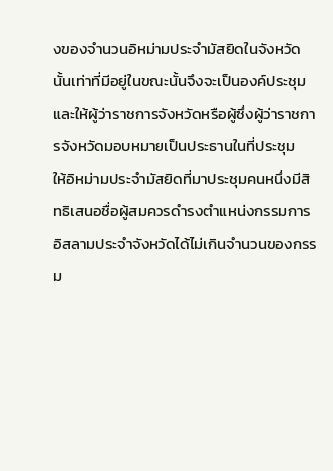งของจำนวนอิหม่ามประจำมัสยิดในจังหวัดนั้นเท่าที่มีอยู่ในขณะนั้นจึงจะเป็นองค์ประชุม
และให้ผู้ว่าราชการจังหวัดหรือผู้ซึ่งผู้ว่าราชการจังหวัดมอบหมายเป็นประธานในที่ประชุม
ให้อิหม่ามประจำมัสยิดที่มาประชุมคนหนึ่งมีสิทธิเสนอชื่อผู้สมควรดำรงตำแหน่งกรรมการอิสลามประจำจังหวัดได้ไม่เกินจำนวนของกรรม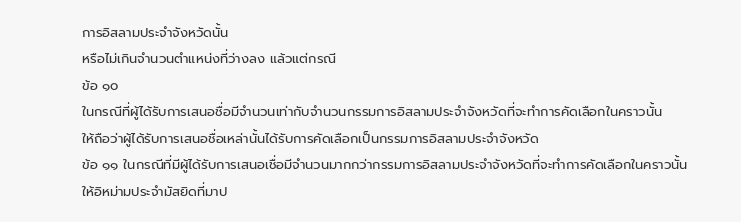การอิสลามประจำจังหวัดนั้น
หรือไม่เกินจำนวนตำแหน่งที่ว่างลง แล้วแต่กรณี
ข้อ ๑๐
ในกรณีที่ผู้ได้รับการเสนอชื่อมีจำนวนเท่ากับจำนวนกรรมการอิสลามประจำจังหวัดที่จะทำการคัดเลือกในคราวนั้น
ให้ถือว่าผู้ได้รับการเสนอชื่อเหล่านั้นได้รับการคัดเลือกเป็นกรรมการอิสลามประจำจังหวัด
ข้อ ๑๑ ในกรณีที่มีผู้ได้รับการเสนอเชื่อมีจำนวนมากกว่ากรรมการอิสลามประจำจังหวัดที่จะทำการคัดเลือกในคราวนั้น
ให้อิหม่ามประจำมัสยิดที่มาป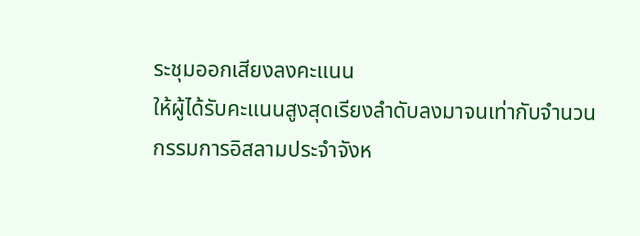ระชุมออกเสียงลงคะแนน
ให้ผู้ได้รับคะแนนสูงสุดเรียงลำดับลงมาจนเท่ากับจำนวนกรรมการอิสลามประจำจังห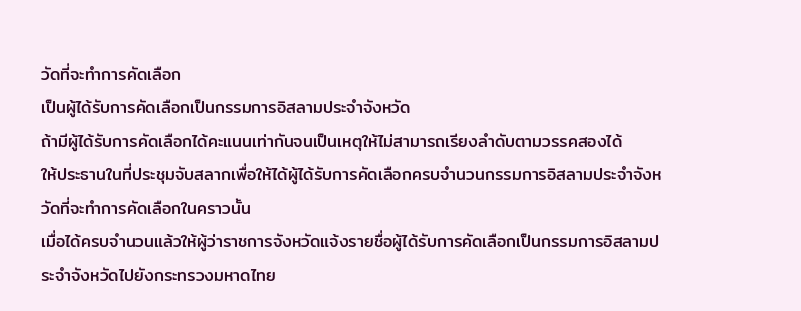วัดที่จะทำการคัดเลือก
เป็นผู้ได้รับการคัดเลือกเป็นกรรมการอิสลามประจำจังหวัด
ถ้ามีผู้ได้รับการคัดเลือกได้คะแนนเท่ากันจนเป็นเหตุให้ไม่สามารถเรียงลำดับตามวรรคสองได้
ให้ประธานในที่ประชุมจับสลากเพื่อให้ได้ผู้ได้รับการคัดเลือกครบจำนวนกรรมการอิสลามประจำจังหวัดที่จะทำการคัดเลือกในคราวนั้น
เมื่อได้ครบจำนวนแล้วให้ผู้ว่าราชการจังหวัดแจ้งรายชื่อผู้ได้รับการคัดเลือกเป็นกรรมการอิสลามประจำจังหวัดไปยังกระทรวงมหาดไทย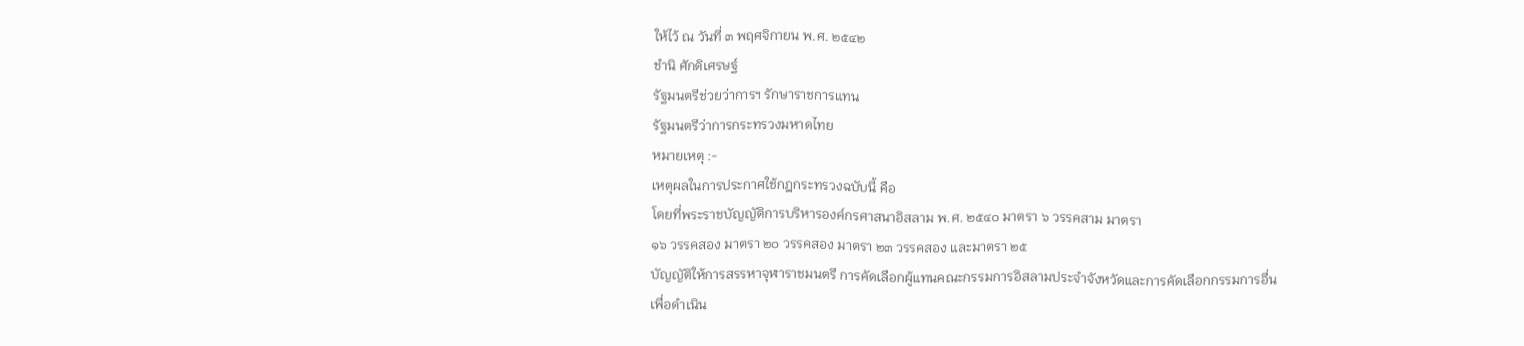ให้ไว้ ณ วันที่ ๓ พฤศจิกายน พ.ศ. ๒๕๔๒
ชำนิ ศักดิเศรษฐ์
รัฐมนตรีช่วยว่าการฯ รักษาราชการแทน
รัฐมนตรีว่าการกระทรวงมหาดไทย
หมายเหตุ :-
เหตุผลในการประกาศใช้กฎกระทรวงฉบับนี้ คือ
โดยที่พระราชบัญญัติการบริหารองค์กรศาสนาอิสลาม พ.ศ. ๒๕๔๐ มาตรา ๖ วรรคสาม มาตรา
๑๖ วรรคสอง มาตรา ๒๐ วรรคสอง มาตรา ๒๓ วรรคสอง และมาตรา ๒๕
บัญญัติให้การสรรหาจุฬาราชมนตรี การคัดเลือกผู้แทนคณะกรรมการอิสลามประจำจังหวัดและการคัดเลือกกรรมการอื่น
เพื่อดำเนิน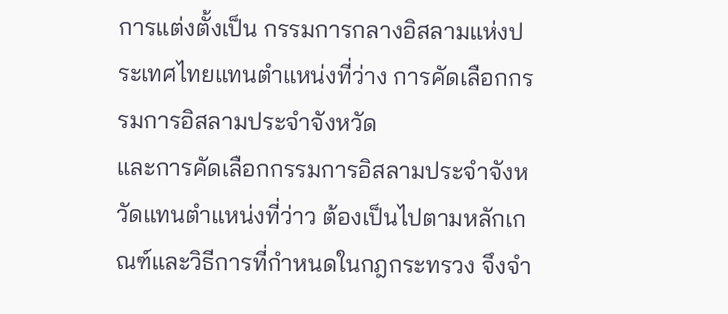การแต่งตั้งเป็น กรรมการกลางอิสลามแห่งประเทศไทยแทนตำแหน่งที่ว่าง การคัดเลือกกรรมการอิสลามประจำจังหวัด
และการคัดเลือกกรรมการอิสลามประจำจังหวัดแทนตำแหน่งที่ว่าว ต้องเป็นไปตามหลักเกณฑ์และวิธีการที่กำหนดในกฎกระทรวง จึงจำ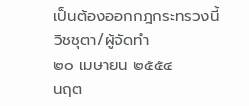เป็นต้องออกกฎกระทรวงนี้
วิชชุตา/ผู้จัดทำ
๒๐ เมษายน ๒๕๕๔
นฤต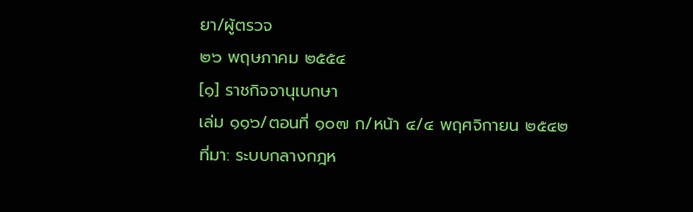ยา/ผู้ตรวจ
๒๖ พฤษภาคม ๒๕๕๔
[๑] ราชกิจจานุเบกษา
เล่ม ๑๑๖/ตอนที่ ๑๐๗ ก/หน้า ๔/๔ พฤศจิกายน ๒๕๔๒
ที่มา: ระบบกลางกฎห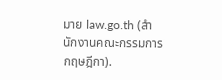มาย law.go.th (สำนักงานคณะกรรมการกฤษฎีกา).